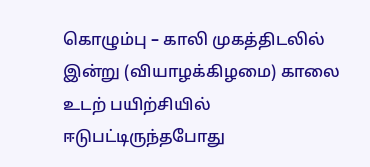கொழும்பு – காலி முகத்திடலில் இன்று (வியாழக்கிழமை) காலை உடற் பயிற்சியில் ஈடுபட்டிருந்தபோது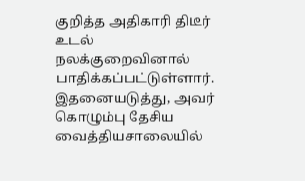குறித்த அதிகாரி திடீர் உடல் நலக்குறைவினால் பாதிக்கப்பட்டுள்ளார்.
இதனையடுத்து, அவர் கொழும்பு தேசிய வைத்தியசாலையில்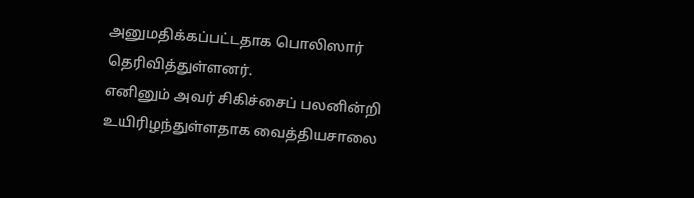அனுமதிக்கப்பட்டதாக பொலிஸார் தெரிவித்துள்ளனர்.
எனினும் அவர் சிகிச்சைப் பலனின்றி உயிரிழந்துள்ளதாக வைத்தியசாலை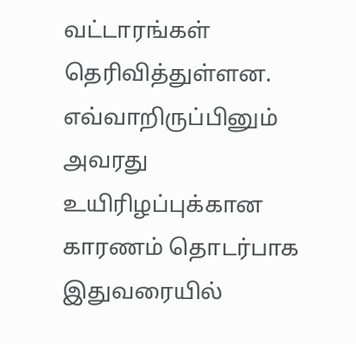வட்டாரங்கள் தெரிவித்துள்ளன.
எவ்வாறிருப்பினும் அவரது உயிரிழப்புக்கான காரணம் தொடர்பாக இதுவரையில்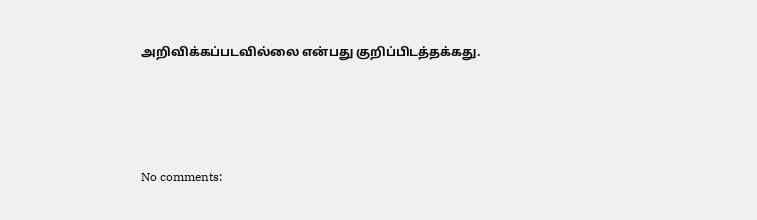அறிவிக்கப்படவில்லை என்பது குறிப்பிடத்தக்கது.




No comments: